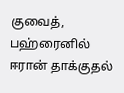குவைத், பஹ்ரைனில் ஈரான் தாக்குதல்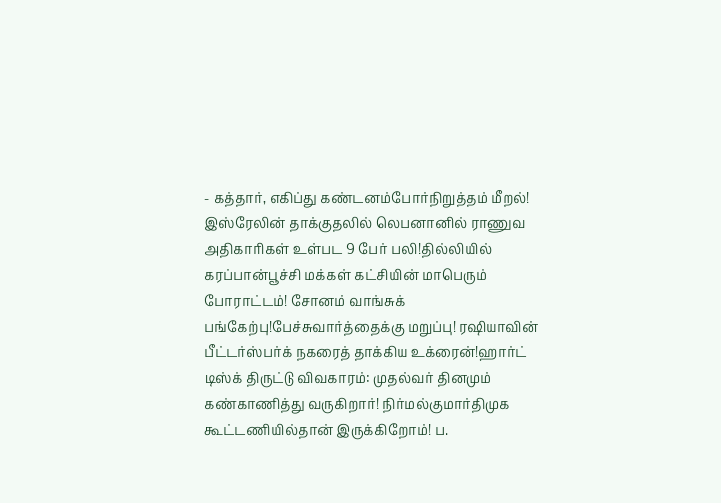- கத்தார், எகிப்து கண்டனம்போர்நிறுத்தம் மீறல்! இஸ்ரேலின் தாக்குதலில் லெபனானில் ராணுவ அதிகாரிகள் உள்பட 9 பேர் பலி!தில்லியில் கரப்பான்பூச்சி மக்கள் கட்சியின் மாபெரும் போராட்டம்! சோனம் வாங்சுக் பங்கேற்பு!பேச்சுவார்த்தைக்கு மறுப்பு! ரஷியாவின் பீட்டர்ஸ்பர்க் நகரைத் தாக்கிய உக்ரைன்!ஹார்ட் டிஸ்க் திருட்டு விவகாரம்: முதல்வர் தினமும் கண்காணித்து வருகிறார்! நிர்மல்குமார்திமுக கூட்டணியில்தான் இருக்கிறோம்! ப.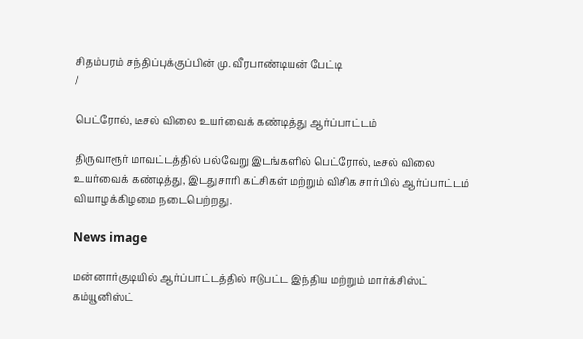சிதம்பரம் சந்திப்புக்குப்பின் மு. வீரபாண்டியன் பேட்டி
/

பெட்ரோல், டீசல் விலை உயர்வைக் கண்டித்து ஆர்ப்பாட்டம்

திருவாரூர் மாவட்டத்தில் பல்வேறு இடங்களில் பெட்ரோல், டீசல் விலை உயர்வைக் கண்டித்து, இடதுசாரி கட்சிகள் மற்றும் விசிக சார்பில் ஆர்ப்பாட்டம் வியாழக்கிழமை நடைபெற்றது.

News image

மன்னார்குடியில் ஆர்ப்பாட்டத்தில் ஈடுபட்ட இந்திய மற்றும் மார்க்சிஸ்ட் கம்யூனிஸ்ட்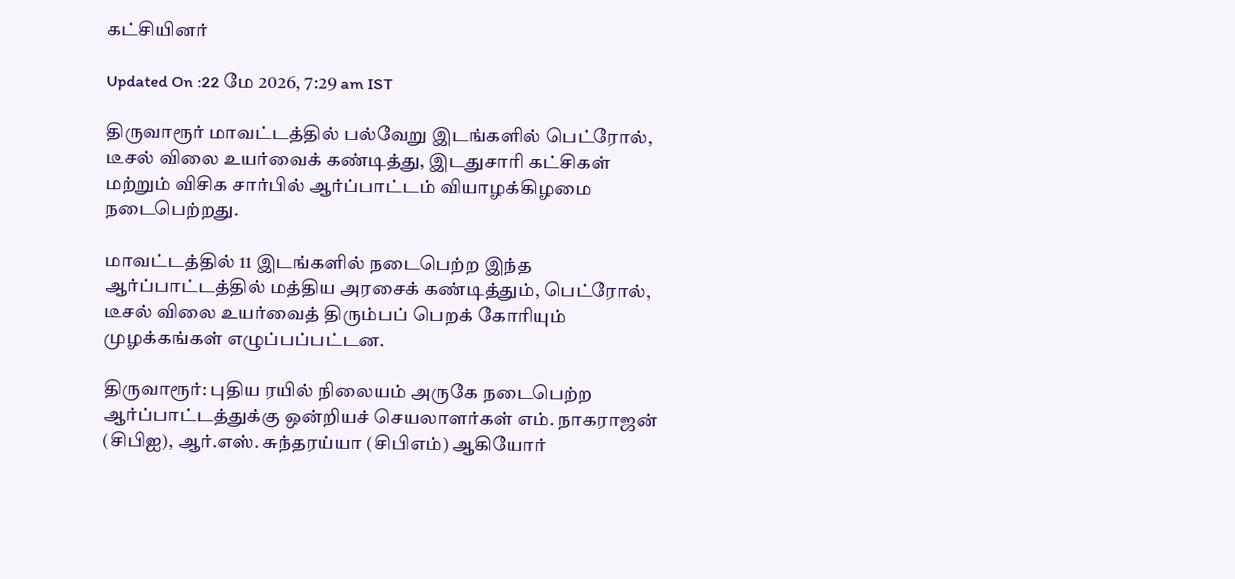கட்சியினர்

Updated On :22 மே 2026, 7:29 am IST

திருவாரூர் மாவட்டத்தில் பல்வேறு இடங்களில் பெட்ரோல், டீசல் விலை உயர்வைக் கண்டித்து, இடதுசாரி கட்சிகள் மற்றும் விசிக சார்பில் ஆர்ப்பாட்டம் வியாழக்கிழமை நடைபெற்றது.

மாவட்டத்தில் 11 இடங்களில் நடைபெற்ற இந்த ஆர்ப்பாட்டத்தில் மத்திய அரசைக் கண்டித்தும், பெட்ரோல், டீசல் விலை உயர்வைத் திரும்பப் பெறக் கோரியும் முழக்கங்கள் எழுப்பப்பட்டன.

திருவாரூர்: புதிய ரயில் நிலையம் அருகே நடைபெற்ற ஆர்ப்பாட்டத்துக்கு ஒன்றியச் செயலாளர்கள் எம். நாகராஜன் (சிபிஐ), ஆர்.எஸ். சுந்தரய்யா (சிபிஎம்) ஆகியோர்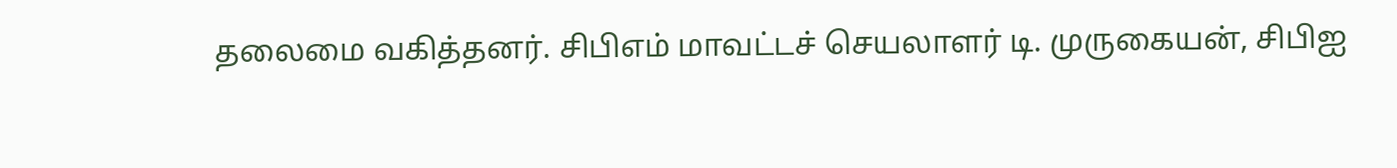தலைமை வகித்தனர். சிபிஎம் மாவட்டச் செயலாளர் டி. முருகையன், சிபிஐ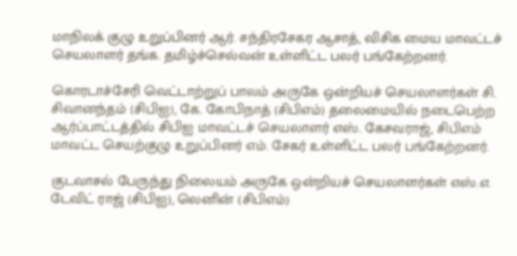மாநிலக் குழு உறுப்பினர் ஆர். சந்திரசேகர ஆசாத், விசிக மைய மாவட்டச் செயலாளர் தங்க. தமிழ்ச்செல்வன் உள்ளிட்ட பலர் பங்கேற்றனர்.

கொரடாச்சேரி வெட்டாற்றுப் பாலம் அருகே ஒன்றியச் செயலாளர்கள் சி. சிவானந்தம் (சிபிஐ), கே. கோபிநாத் (சிபிஎம்) தலைமையில் நடைபெற்ற ஆர்ப்பாட்டத்தில் சிபிஐ மாவட்டச் செயலாளர் எஸ். கேசவராஜ், சிபிஎம் மாவட்ட செயற்குழு உறுப்பினர் எம். சேகர் உள்ளிட்ட பலர் பங்கேற்றனர்.

குடவாசல் பேருந்து நிலையம் அருகே ஒன்றியச் செயலாளர்கள் எஸ்.எ. டேவிட் ராஜ் (சிபிஐ), லெனின் (சிபிஎம்)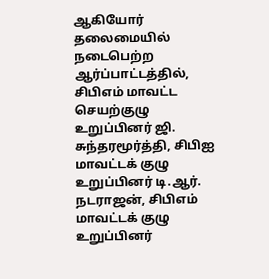ஆகியோர் தலைமையில் நடைபெற்ற ஆர்ப்பாட்டத்தில், சிபிஎம் மாவட்ட செயற்குழு உறுப்பினர் ஜி. சுந்தரமூர்த்தி, சிபிஐ மாவட்டக் குழு உறுப்பினர் டி.ஆர். நடராஜன், சிபிஎம் மாவட்டக் குழு உறுப்பினர்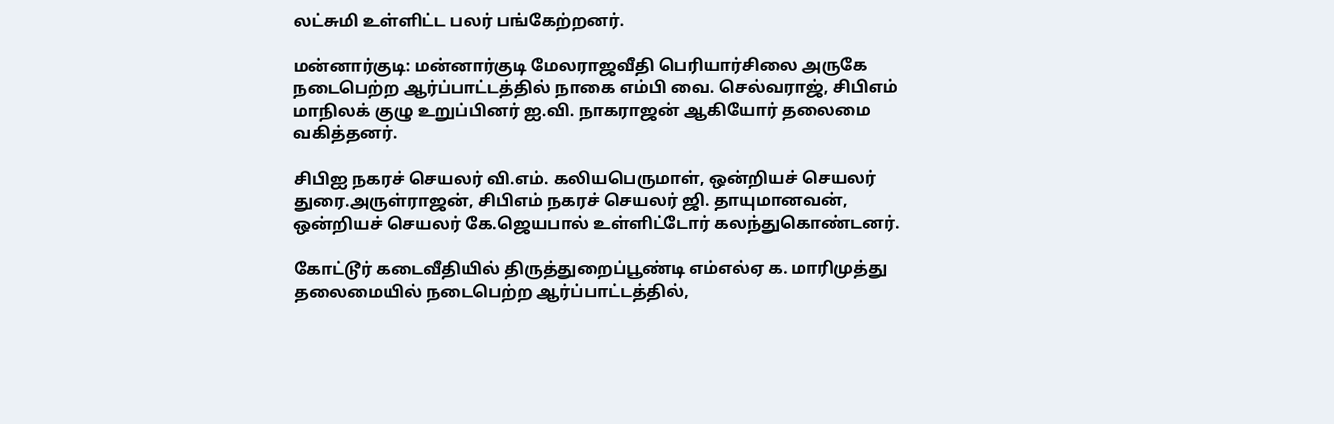லட்சுமி உள்ளிட்ட பலர் பங்கேற்றனர்.

மன்னார்குடி: மன்னார்குடி மேலராஜவீதி பெரியார்சிலை அருகே நடைபெற்ற ஆர்ப்பாட்டத்தில் நாகை எம்பி வை. செல்வராஜ், சிபிஎம் மாநிலக் குழு உறுப்பினர் ஐ.வி. நாகராஜன் ஆகியோர் தலைமை வகித்தனர்.

சிபிஐ நகரச் செயலர் வி.எம். கலியபெருமாள், ஒன்றியச் செயலர் துரை.அருள்ராஜன், சிபிஎம் நகரச் செயலர் ஜி. தாயுமானவன், ஒன்றியச் செயலர் கே.ஜெயபால் உள்ளிட்டோர் கலந்துகொண்டனர்.

கோட்டூர் கடைவீதியில் திருத்துறைப்பூண்டி எம்எல்ஏ க. மாரிமுத்து தலைமையில் நடைபெற்ற ஆர்ப்பாட்டத்தில்,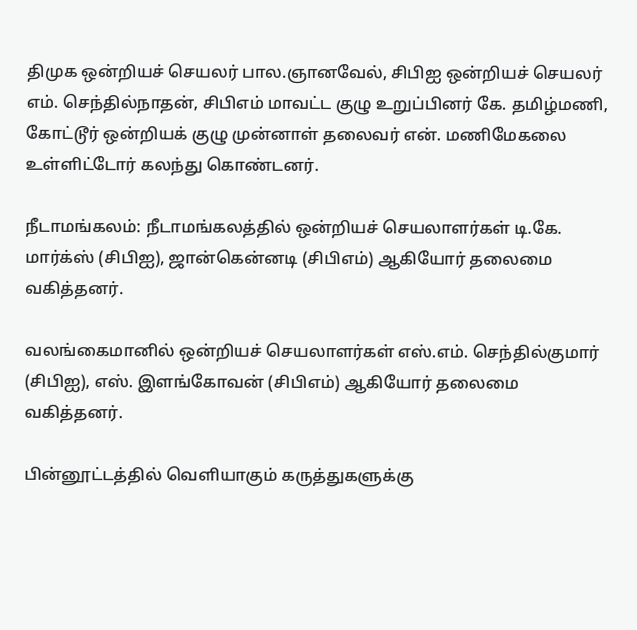திமுக ஒன்றியச் செயலர் பால.ஞானவேல், சிபிஐ ஒன்றியச் செயலர் எம். செந்தில்நாதன், சிபிஎம் மாவட்ட குழு உறுப்பினர் கே. தமிழ்மணி, கோட்டூர் ஒன்றியக் குழு முன்னாள் தலைவர் என். மணிமேகலை உள்ளிட்டோர் கலந்து கொண்டனர்.

நீடாமங்கலம்: நீடாமங்கலத்தில் ஒன்றியச் செயலாளர்கள் டி.கே. மார்க்ஸ் (சிபிஐ), ஜான்கென்னடி (சிபிஎம்) ஆகியோர் தலைமை வகித்தனர்.

வலங்கைமானில் ஒன்றியச் செயலாளர்கள் எஸ்.எம். செந்தில்குமார் (சிபிஐ), எஸ். இளங்கோவன் (சிபிஎம்) ஆகியோர் தலைமை வகித்தனர்.

பின்னூட்டத்தில் வெளியாகும் கருத்துகளுக்கு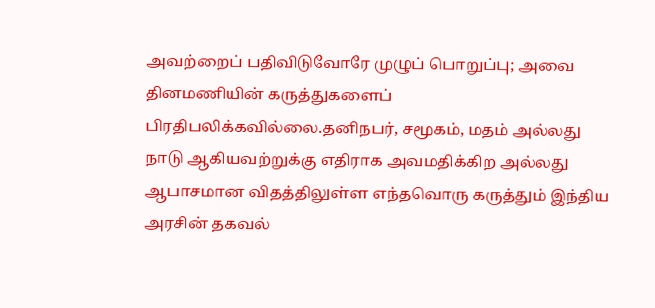அவற்றைப் பதிவிடுவோரே முழுப் பொறுப்பு; அவை தினமணியின் கருத்துகளைப் பிரதிபலிக்கவில்லை.தனிநபர், சமூகம், மதம் அல்லது நாடு ஆகியவற்றுக்கு எதிராக அவமதிக்கிற அல்லது ஆபாசமான விதத்திலுள்ள எந்தவொரு கருத்தும் இந்திய அரசின் தகவல்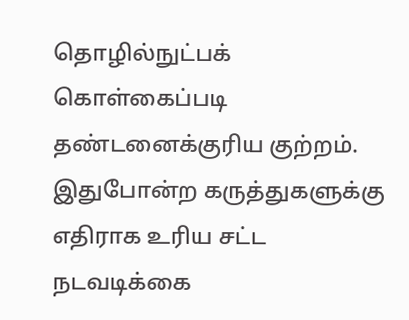தொழில்நுட்பக் கொள்கைப்படி தண்டனைக்குரிய குற்றம். இதுபோன்ற கருத்துகளுக்கு எதிராக உரிய சட்ட நடவடிக்கை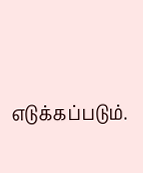எடுக்கப்படும்.